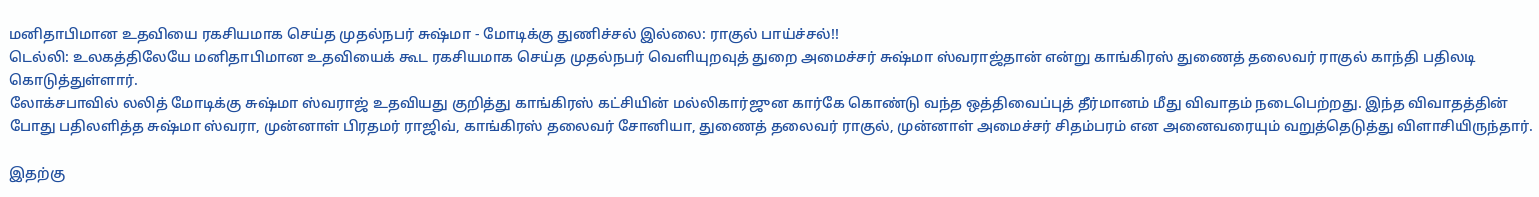மனிதாபிமான உதவியை ரகசியமாக செய்த முதல்நபர் சுஷ்மா - மோடிக்கு துணிச்சல் இல்லை: ராகுல் பாய்ச்சல்!!
டெல்லி: உலகத்திலேயே மனிதாபிமான உதவியைக் கூட ரகசியமாக செய்த முதல்நபர் வெளியுறவுத் துறை அமைச்சர் சுஷ்மா ஸ்வராஜ்தான் என்று காங்கிரஸ் துணைத் தலைவர் ராகுல் காந்தி பதிலடி கொடுத்துள்ளார்.
லோக்சபாவில் லலித் மோடிக்கு சுஷ்மா ஸ்வராஜ் உதவியது குறித்து காங்கிரஸ் கட்சியின் மல்லிகார்ஜுன கார்கே கொண்டு வந்த ஒத்திவைப்புத் தீர்மானம் மீது விவாதம் நடைபெற்றது. இந்த விவாதத்தின் போது பதிலளித்த சுஷ்மா ஸ்வரா, முன்னாள் பிரதமர் ராஜிவ், காங்கிரஸ் தலைவர் சோனியா, துணைத் தலைவர் ராகுல், முன்னாள் அமைச்சர் சிதம்பரம் என அனைவரையும் வறுத்தெடுத்து விளாசியிருந்தார்.

இதற்கு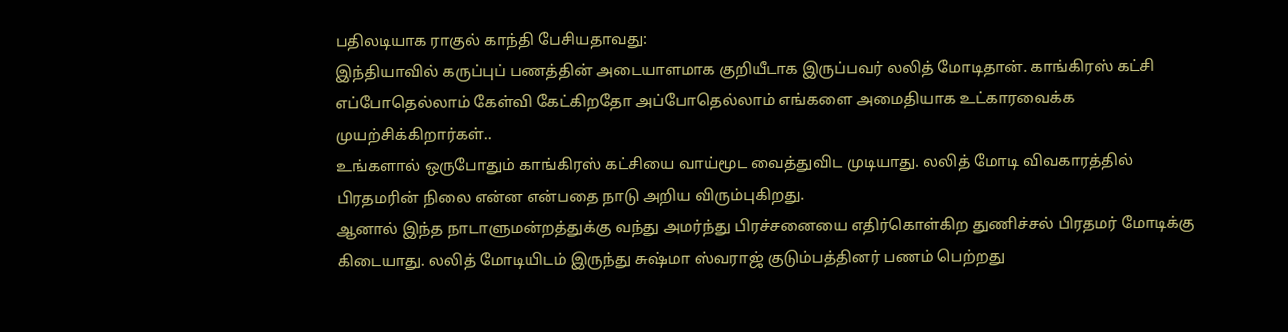பதிலடியாக ராகுல் காந்தி பேசியதாவது:
இந்தியாவில் கருப்புப் பணத்தின் அடையாளமாக குறியீடாக இருப்பவர் லலித் மோடிதான். காங்கிரஸ் கட்சி எப்போதெல்லாம் கேள்வி கேட்கிறதோ அப்போதெல்லாம் எங்களை அமைதியாக உட்காரவைக்க முயற்சிக்கிறார்கள்..
உங்களால் ஒருபோதும் காங்கிரஸ் கட்சியை வாய்மூட வைத்துவிட முடியாது. லலித் மோடி விவகாரத்தில் பிரதமரின் நிலை என்ன என்பதை நாடு அறிய விரும்புகிறது.
ஆனால் இந்த நாடாளுமன்றத்துக்கு வந்து அமர்ந்து பிரச்சனையை எதிர்கொள்கிற துணிச்சல் பிரதமர் மோடிக்கு கிடையாது. லலித் மோடியிடம் இருந்து சுஷ்மா ஸ்வராஜ் குடும்பத்தினர் பணம் பெற்றது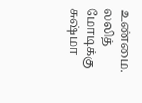உண்மை.
லலித் மோடிக்கு சுஷ்மா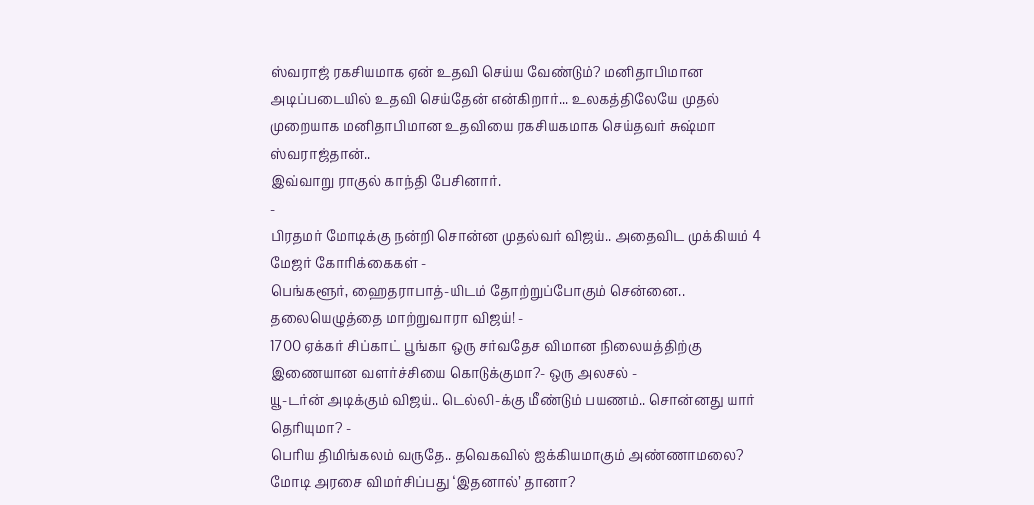ஸ்வராஜ் ரகசியமாக ஏன் உதவி செய்ய வேண்டும்? மனிதாபிமான அடிப்படையில் உதவி செய்தேன் என்கிறார்... உலகத்திலேயே முதல் முறையாக மனிதாபிமான உதவியை ரகசியகமாக செய்தவர் சுஷ்மா ஸ்வராஜ்தான்..
இவ்வாறு ராகுல் காந்தி பேசினார்.
-
பிரதமர் மோடிக்கு நன்றி சொன்ன முதல்வர் விஜய்.. அதைவிட முக்கியம் 4 மேஜர் கோரிக்கைகள் -
பெங்களூர், ஹைதராபாத்-யிடம் தோற்றுப்போகும் சென்னை.. தலையெழுத்தை மாற்றுவாரா விஜய்! -
1700 ஏக்கர் சிப்காட் பூங்கா ஒரு சர்வதேச விமான நிலையத்திற்கு இணையான வளர்ச்சியை கொடுக்குமா?- ஒரு அலசல் -
யூ-டர்ன் அடிக்கும் விஜய்.. டெல்லி-க்கு மீண்டும் பயணம்.. சொன்னது யார் தெரியுமா? -
பெரிய திமிங்கலம் வருதே.. தவெகவில் ஐக்கியமாகும் அண்ணாமலை? மோடி அரசை விமர்சிப்பது ‘இதனால்’ தானா?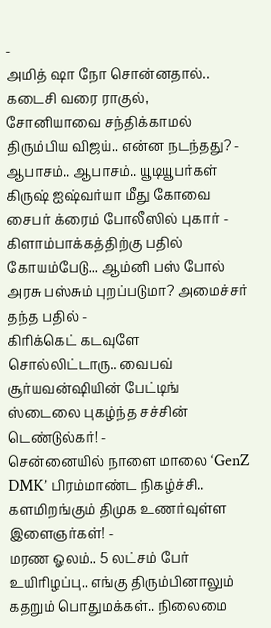-
அமித் ஷா நோ சொன்னதால்.. கடைசி வரை ராகுல், சோனியாவை சந்திக்காமல் திரும்பிய விஜய்.. என்ன நடந்தது? -
ஆபாசம்.. ஆபாசம்.. யூடியூபர்கள் கிருஷ் ஐஷ்வர்யா மீது கோவை சைபர் க்ரைம் போலீஸில் புகார் -
கிளாம்பாக்கத்திற்கு பதில் கோயம்பேடு... ஆம்னி பஸ் போல் அரசு பஸ்சும் புறப்படுமா? அமைச்சர் தந்த பதில் -
கிரிக்கெட் கடவுளே சொல்லிட்டாரு.. வைபவ் சூர்யவன்ஷியின் பேட்டிங் ஸ்டைலை புகழ்ந்த சச்சின் டெண்டுல்கர்! -
சென்னையில் நாளை மாலை ‘GenZ DMK’ பிரம்மாண்ட நிகழ்ச்சி.. களமிறங்கும் திமுக உணர்வுள்ள இளைஞர்கள்! -
மரண ஓலம்.. 5 லட்சம் பேர் உயிரிழப்பு.. எங்கு திரும்பினாலும் கதறும் பொதுமக்கள்.. நிலைமை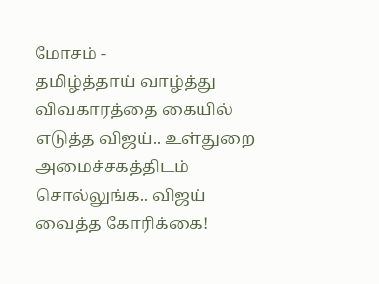மோசம் -
தமிழ்த்தாய் வாழ்த்து விவகாரத்தை கையில் எடுத்த விஜய்.. உள்துறை அமைச்சகத்திடம் சொல்லுங்க.. விஜய் வைத்த கோரிக்கை!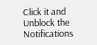Click it and Unblock the Notifications